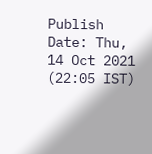Publish Date: Thu, 14 Oct 2021 (22:05 IST)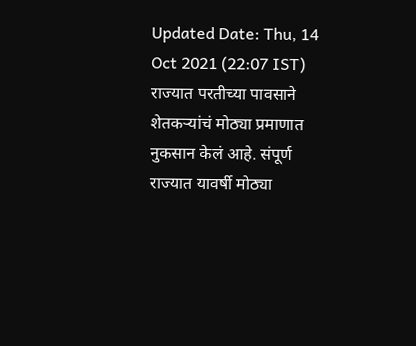Updated Date: Thu, 14 Oct 2021 (22:07 IST)
राज्यात परतीच्या पावसाने शेतकऱ्यांचं मोठ्या प्रमाणात नुकसान केलं आहे. संपूर्ण राज्यात यावर्षी मोठ्या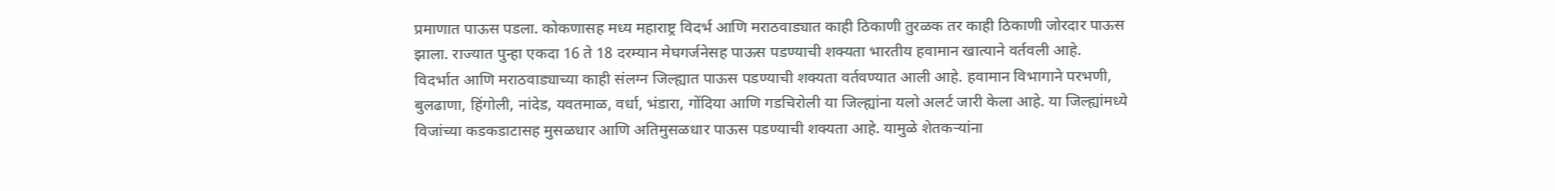प्रमाणात पाऊस पडला. कोकणासह मध्य महाराष्ट्र विदर्भ आणि मराठवाड्यात काही ठिकाणी तुरळक तर काही ठिकाणी जोरदार पाऊस झाला. राज्यात पुन्हा एकदा 16 ते 18 दरम्यान मेघगर्जनेसह पाऊस पडण्याची शक्यता भारतीय हवामान खात्याने वर्तवली आहे.
विदर्भात आणि मराठवाड्याच्या काही संलग्न जिल्ह्यात पाऊस पडण्याची शक्यता वर्तवण्यात आली आहे. हवामान विभागाने परभणी, बुलढाणा, हिंगोली, नांदेड, यवतमाळ, वर्धा, भंडारा, गोंदिया आणि गडचिरोली या जिल्ह्यांना यलो अलर्ट जारी केला आहे. या जिल्ह्यांमध्ये विजांच्या कडकडाटासह मुसळधार आणि अतिमुसळधार पाऊस पडण्याची शक्यता आहे. यामुळे शेतकऱ्यांना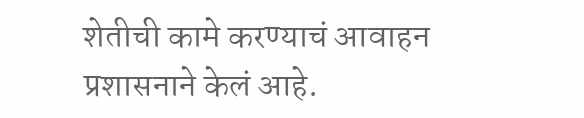शेतीची कामे करण्याचं आवाहन प्रशासनाने केलं आहे.